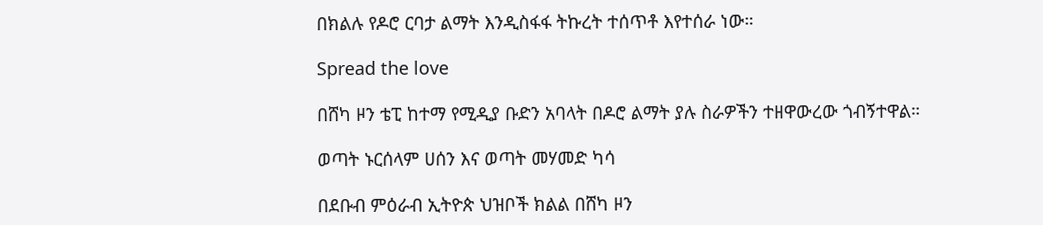በክልሉ የዶሮ ርባታ ልማት እንዲስፋፋ ትኩረት ተሰጥቶ እየተሰራ ነው።

Spread the love

በሸካ ዞን ቴፒ ከተማ የሚዲያ ቡድን አባላት በዶሮ ልማት ያሉ ስራዎችን ተዘዋውረው ጎብኝተዋል።

ወጣት ኑርሰላም ሀሰን እና ወጣት መሃመድ ካሳ

በደቡብ ምዕራብ ኢትዮጵ ህዝቦች ክልል በሸካ ዞን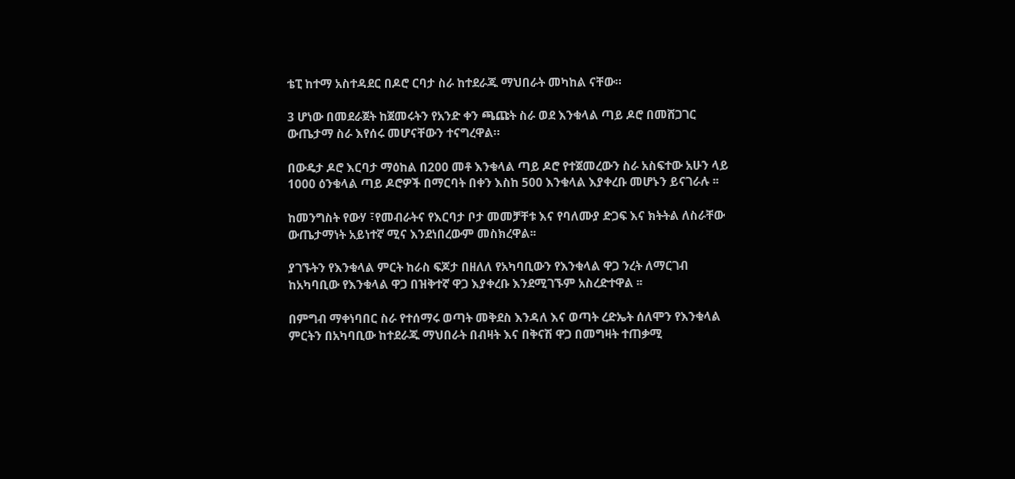ቴፒ ከተማ አስተዳደር በዶሮ ርባታ ስራ ከተደራጁ ማህበራት መካከል ናቸው።

3 ሆነው በመደራጀት ከጀመሩትን የአንድ ቀን ጫጩት ስራ ወደ እንቁላል ጣይ ዶሮ በመሸጋገር ውጤታማ ስራ እየሰሩ መሆናቸውን ተናግረዋል።

በውዴታ ዶሮ እርባታ ማዕከል በ200 መቶ እንቁላል ጣይ ዶሮ የተጀመረውን ስራ አስፍተው አሁን ላይ 1000 ዕንቁላል ጣይ ዶሮዎች በማርባት በቀን እስከ 500 እንቁላል እያቀረቡ መሆኑን ይናገራሉ ፡፡

ከመንግስት የውሃ ፣የመብራትና የእርባታ ቦታ መመቻቸቱ እና የባለሙያ ድጋፍ እና ክትትል ለስራቸው ውጤታማነት አይነተኛ ሚና እንደነበረውም መስክረዋል፡፡

ያገኙትን የእንቁላል ምርት ከራስ ፍጆታ በዘለለ የአካባቢውን የእንቁላል ዋጋ ንረት ለማርገብ ከአካባቢው የእንቁላል ዋጋ በዝቅተኛ ዋጋ እያቀረቡ እንደሚገኙም አስረድተዋል ፡፡

በምግብ ማቀነባበር ስራ የተሰማሩ ወጣት መቅደስ እንዳለ እና ወጣት ረድኤት ሰለሞን የእንቁላል ምርትን በአካባቢው ከተደራጁ ማህበራት በብዛት እና በቅናሽ ዋጋ በመግዛት ተጠቃሚ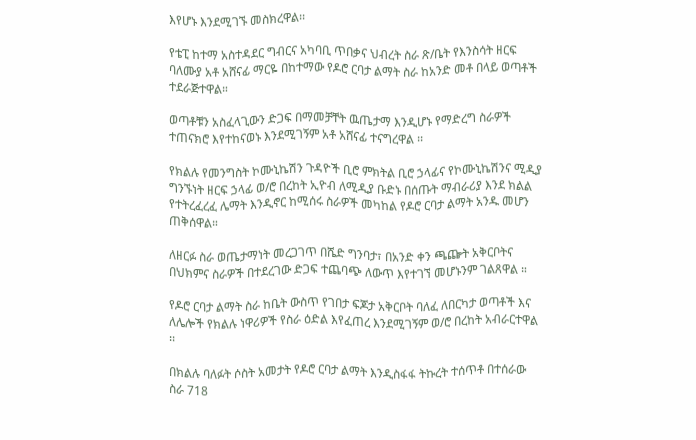እየሆኑ እንደሚገኙ መስክረዋል፡፡

የቴፒ ከተማ አስተዳደር ግብርና አካባቢ ጥበቃና ህብረት ስራ ጽ/ቤት የእንስሳት ዘርፍ ባለሙያ አቶ አሸናፊ ማርዬ በከተማው የዶሮ ርባታ ልማት ስራ ከአንድ መቶ በላይ ወጣቶች ተደራጅተዋል።

ወጣቶቹን አስፈላጊውን ድጋፍ በማመቻቸት ዉጤታማ እንዲሆኑ የማድረግ ስራዎች ተጠናክሮ እየተከናወኑ እንደሚገኝም አቶ አሸናፊ ተናግረዋል ፡፡

የክልሉ የመንግስት ኮሙኒኬሽን ጉዳዮች ቢሮ ምክትል ቢሮ ኃላፊና የኮሙኒኬሽንና ሚዲያ ግንኙነት ዘርፍ ኃላፊ ወ/ሮ በረከት ኢዮብ ለሚዲያ ቡድኑ በሰጡት ማብራሪያ እንደ ክልል የተትረፈረፈ ሌማት እንዲኖር ከሚሰሩ ስራዎች መካከል የዶሮ ርባታ ልማት አንዱ መሆን ጠቅሰዋል።

ለዘርፉ ስራ ወጤታማነት መረጋገጥ በሼድ ግንባታ፣ በአንድ ቀን ጫጬት አቅርቦትና በህክምና ስራዎች በተደረገው ድጋፍ ተጨባጭ ለውጥ እየተገኘ መሆኑንም ገልጸዋል ።

የዶሮ ርባታ ልማት ስራ ከቤት ውስጥ የገበታ ፍጆታ አቅርቦት ባለፈ ለበርካታ ወጣቶች እና ለሌሎች የክልሉ ነዋሪዎች የስራ ዕድል እየፈጠረ እንደሚገኝም ወ/ሮ በረከት አብራርተዋል ፡፡

በክልሉ ባለፉት ሶስት አመታት የዶሮ ርባታ ልማት እንዲስፋፋ ትኩረት ተሰጥቶ በተሰራው ስራ 718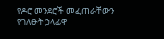የዶሮ መንደሮች መፈጠራቸውን የገለፁት ኃላፊዋ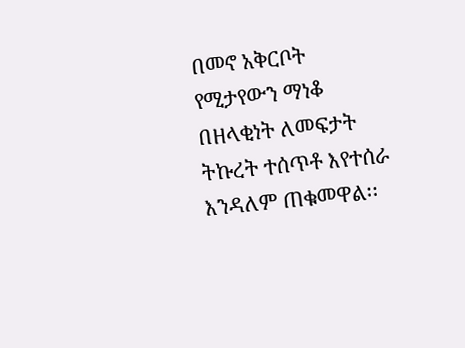በመኖ አቅርቦት የሚታየውን ማነቆ በዘላቂነት ለመፍታት ትኩረት ተሰጥቶ እየተሰራ እንዳለም ጠቁመዋል፡፡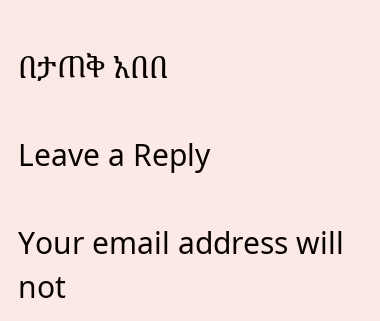በታጠቅ አበበ

Leave a Reply

Your email address will not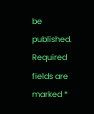be published. Required fields are marked *